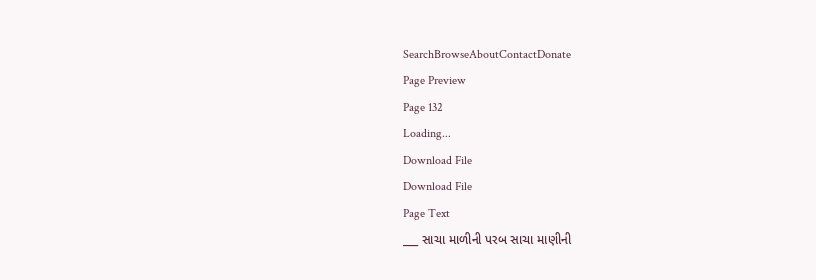SearchBrowseAboutContactDonate
Page Preview
Page 132
Loading...
Download File
Download File
Page Text
___ સાચા માળીની પરબ સાચા માણીની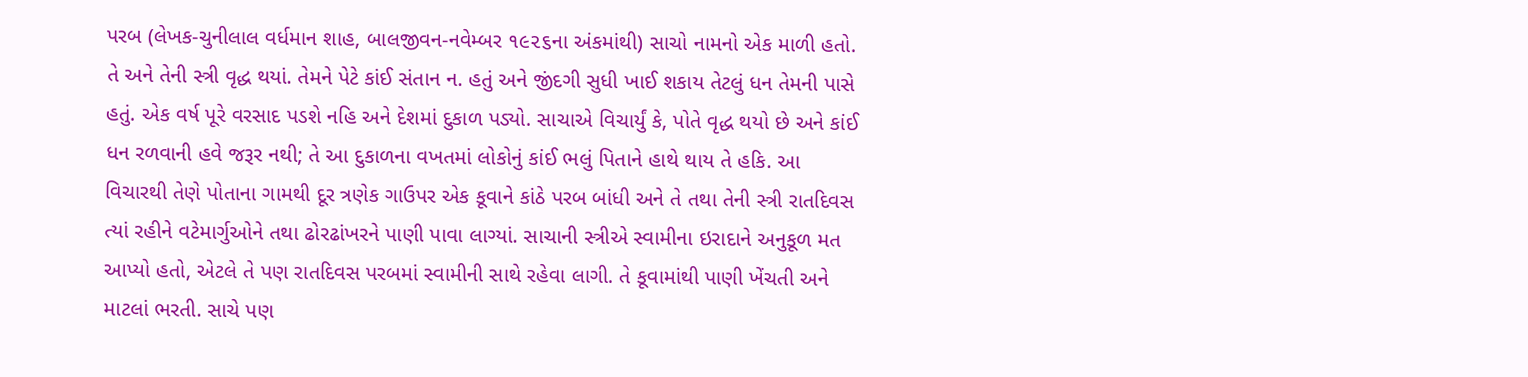પરબ (લેખક-ચુનીલાલ વર્ધમાન શાહ, બાલજીવન-નવેમ્બર ૧૯૨૬ના અંકમાંથી) સાચો નામનો એક માળી હતો. તે અને તેની સ્ત્રી વૃદ્ધ થયાં. તેમને પેટે કાંઈ સંતાન ન. હતું અને જીંદગી સુધી ખાઈ શકાય તેટલું ધન તેમની પાસે હતું. એક વર્ષ પૂરે વરસાદ પડશે નહિ અને દેશમાં દુકાળ પડ્યો. સાચાએ વિચાર્યું કે, પોતે વૃદ્ધ થયો છે અને કાંઈ ધન રળવાની હવે જરૂર નથી; તે આ દુકાળના વખતમાં લોકોનું કાંઈ ભલું પિતાને હાથે થાય તે હકિ. આ વિચારથી તેણે પોતાના ગામથી દૂર ત્રણેક ગાઉપર એક કૂવાને કાંઠે પરબ બાંધી અને તે તથા તેની સ્ત્રી રાતદિવસ ત્યાં રહીને વટેમાર્ગુઓને તથા ઢોરઢાંખરને પાણી પાવા લાગ્યાં. સાચાની સ્ત્રીએ સ્વામીના ઇરાદાને અનુકૂળ મત આપ્યો હતો, એટલે તે પણ રાતદિવસ પરબમાં સ્વામીની સાથે રહેવા લાગી. તે કૂવામાંથી પાણી ખેંચતી અને માટલાં ભરતી. સાચે પણ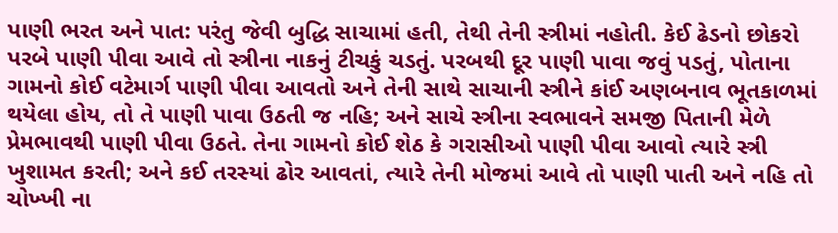પાણી ભરત અને પાત: પરંતુ જેવી બુદ્ધિ સાચામાં હતી, તેથી તેની સ્ત્રીમાં નહોતી. કેઈ ઢેડનો છોકરો પરબે પાણી પીવા આવે તો સ્ત્રીના નાકનું ટીચકું ચડતું. પરબથી દૂર પાણી પાવા જવું પડતું, પોતાના ગામનો કોઈ વટેમાર્ગ પાણી પીવા આવતો અને તેની સાથે સાચાની સ્ત્રીને કાંઈ અણબનાવ ભૂતકાળમાં થયેલા હોય, તો તે પાણી પાવા ઉઠતી જ નહિ; અને સાચે સ્ત્રીના સ્વભાવને સમજી પિતાની મેળે પ્રેમભાવથી પાણી પીવા ઉઠતે. તેના ગામનો કોઈ શેઠ કે ગરાસીઓ પાણી પીવા આવો ત્યારે સ્ત્રી ખુશામત કરતી; અને કઈ તરસ્યાં ઢોર આવતાં, ત્યારે તેની મોજમાં આવે તો પાણી પાતી અને નહિ તો ચોખ્ખી ના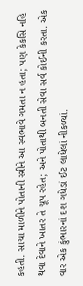કહતી. સાચા માળીને પોતાની સ્ત્રીને આ સ્વભાવે ગમતા ન હતા; પણ કેકસિ નહિ થવા દેવાને ખાતર તે ચૂપ રહેત; અને પોતાથી બનતી સેવા સર્વ કોઈની કરતા. એક વાર એક કુંભારનાં દશ ગધેડાં ઈટ લાધેલાં નીકળ્યાં.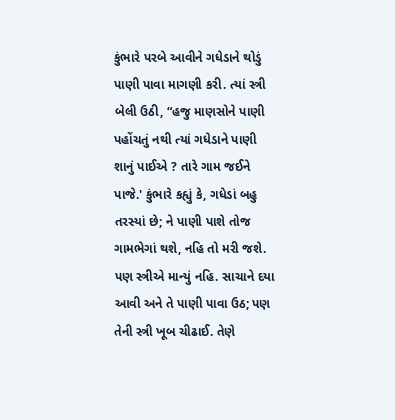કુંભારે પરબે આવીને ગધેડાને થોડું પાણી પાવા માગણી કરી. ત્યાં સ્ત્રી બેલી ઉઠી, “હજુ માણસોને પાણી પહોંચતું નથી ત્યાં ગધેડાને પાણી શાનું પાઈએ ? તારે ગામ જઈને પાજે.' કુંભારે કહ્યું કે, ગધેડાં બહુ તરસ્યાં છે; ને પાણી પાશે તોજ ગામભેગાં થશે, નહિ તો મરી જશે. પણ સ્ત્રીએ માન્યું નહિ. સાચાને દયા આવી અને તે પાણી પાવા ઉઠ; પણ તેની સ્ત્રી ખૂબ ચીઢાઈ. તેણે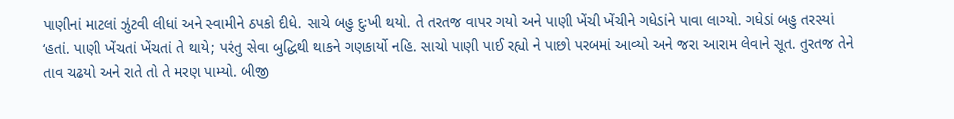પાણીનાં માટલાં ઝુંટવી લીધાં અને સ્વામીને ઠપકો દીધે. સાચે બહુ દુઃખી થયો. તે તરતજ વાપર ગયો અને પાણી ખેંચી ખેંચીને ગધેડાંને પાવા લાગ્યો. ગધેડાં બહુ તરસ્યાં ‘હતાં. પાણી ખેંચતાં ખેંચતાં તે થાયે; પરંતુ સેવા બુદ્ધિથી થાકને ગણકાર્યો નહિ. સાચો પાણી પાઈ રહ્યો ને પાછો પરબમાં આવ્યો અને જરા આરામ લેવાને સૂત. તુરતજ તેને તાવ ચઢયો અને રાતે તો તે મરણ પામ્યો. બીજી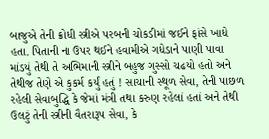બાજુએ તેની ક્રોધી સ્ત્રીએ પરબની ચોકડીમાં જઈને ફાંસે ખાધે હતા. પિતાની ના ઉપર થઈને હવામીએ ગધેડાને પાણી પાવા માંડયું તેથી તે અભિમાની સ્ત્રીને બહુજ ગુસ્સો ચઢયો હતો અને તેથીજ તેણે એ કુકર્મ કર્યું હતું ! સાચાની સ્થૂળ સેવા, તેની પાછળ રહેલી સેવાબુદ્ધિ કે જેમાં મંત્રી તથા કરુણ રહેલાં હતાં અને તેથી ઉલટું તેની સ્ત્રીની વૈતરારૂપ સેવા, કે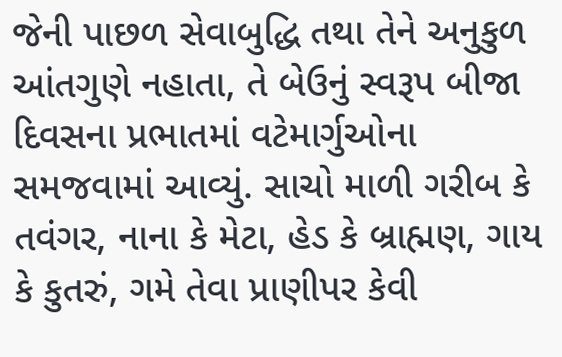જેની પાછળ સેવાબુદ્ધિ તથા તેને અનુકુળ આંતગુણે નહાતા, તે બેઉનું સ્વરૂપ બીજા દિવસના પ્રભાતમાં વટેમાર્ગુઓના સમજવામાં આવ્યું. સાચો માળી ગરીબ કે તવંગર, નાના કે મેટા, હેડ કે બ્રાહ્મણ, ગાય કે કુતરું, ગમે તેવા પ્રાણીપર કેવી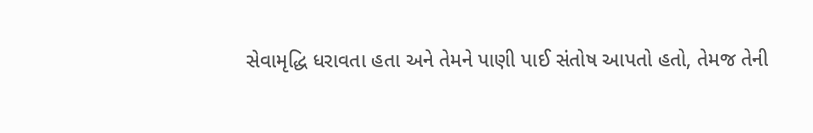સેવામૃદ્ધિ ધરાવતા હતા અને તેમને પાણી પાઈ સંતોષ આપતો હતો, તેમજ તેની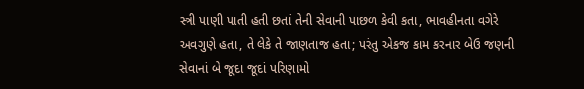સ્ત્રી પાણી પાતી હતી છતાં તેની સેવાની પાછળ કેવી કતા, ભાવહીનતા વગેરે અવગુણે હતા, તે લેકે તે જાણતાજ હતા; પરંતુ એકજ કામ કરનાર બેઉ જણની સેવાનાં બે જૂદા જૂદાં પરિણામો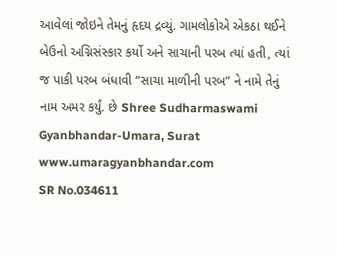આવેલાં જોઇને તેમનું હૃદય દ્રવ્યું. ગામલોકોએ એકઠા થઈને બેઉનો અગ્નિસંસ્કાર કર્યો અને સાચાની પરબ ત્યાં હતી, ત્યાં જ પાકી પરબ બંધાવી “સાચા માળીની પરબ” ને નામે તેનું નામ અમર કર્યું. છે Shree Sudharmaswami Gyanbhandar-Umara, Surat www.umaragyanbhandar.com
SR No.034611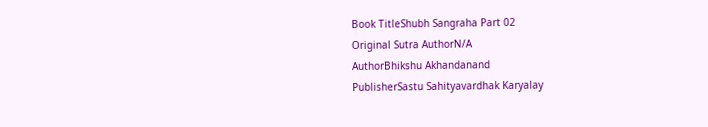Book TitleShubh Sangraha Part 02
Original Sutra AuthorN/A
AuthorBhikshu Akhandanand
PublisherSastu Sahityavardhak Karyalay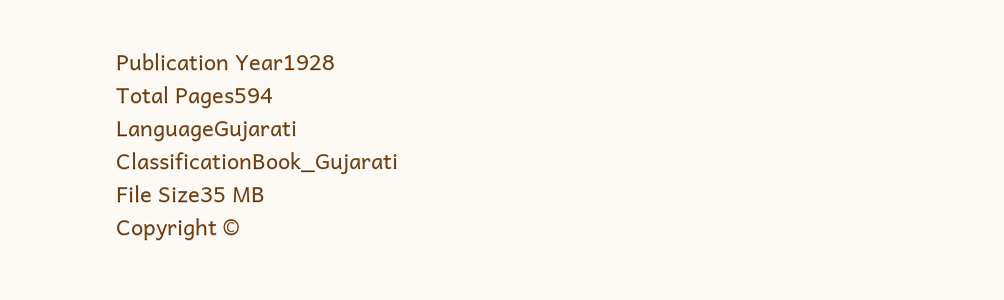Publication Year1928
Total Pages594
LanguageGujarati
ClassificationBook_Gujarati
File Size35 MB
Copyright ©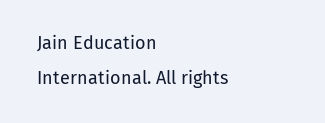Jain Education International. All rights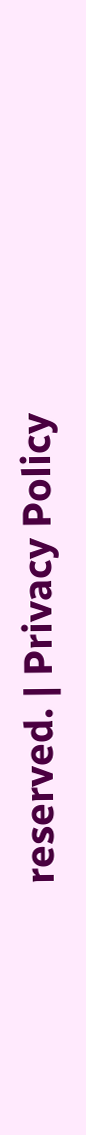reserved. | Privacy Policy